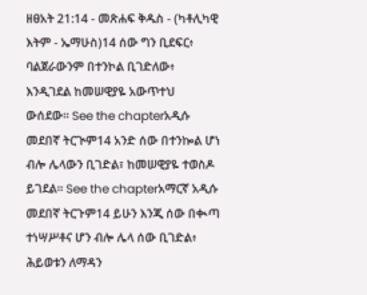ዘፀአት 21:14 - መጽሐፍ ቅዱስ - (ካቶሊካዊ እትም - ኤማሁስ)14 ሰው ግን ቢደፍር፥ ባልጀራውንም በተንኮል ቢገድለው፥ እንዲገደል ከመሠዊያዬ አውጥተህ ውሰደው። See the chapterአዲሱ መደበኛ ትርጒም14 አንድ ሰው በተንኰል ሆነ ብሎ ሌላውን ቢገድል፣ ከመሠዊያዬ ተወስዶ ይገደል። See the chapterአማርኛ አዲሱ መደበኛ ትርጉም14 ይሁን እንጂ ሰው በቊጣ ተነሣሥቶና ሆን ብሎ ሌላ ሰው ቢገድል፥ ሕይወቱን ለማዳን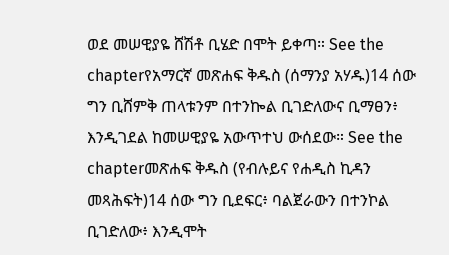ወደ መሠዊያዬ ሸሽቶ ቢሄድ በሞት ይቀጣ። See the chapterየአማርኛ መጽሐፍ ቅዱስ (ሰማንያ አሃዱ)14 ሰው ግን ቢሸምቅ ጠላቱንም በተንኰል ቢገድለውና ቢማፀን፥ እንዲገደል ከመሠዊያዬ አውጥተህ ውሰደው። See the chapterመጽሐፍ ቅዱስ (የብሉይና የሐዲስ ኪዳን መጻሕፍት)14 ሰው ግን ቢደፍር፥ ባልጀራውን በተንኮል ቢገድለው፥ እንዲሞት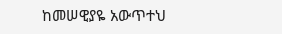ከመሠዊያዬ አውጥተህ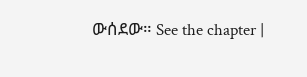ውሰደው። See the chapter |